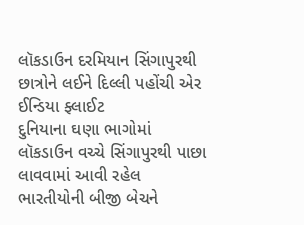લૉકડાઉન દરમિયાન સિંગાપુરથી છાત્રોને લઈને દિલ્લી પહોંચી એર ઈન્ડિયા ફ્લાઈટ
દુનિયાના ઘણા ભાગોમાં લૉકડાઉન વચ્ચે સિંગાપુરથી પાછા લાવવામાં આવી રહેલ ભારતીયોની બીજી બેચને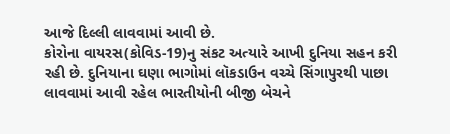આજે દિલ્લી લાવવામાં આવી છે.
કોરોના વાયરસ(કોવિડ-19)નુ સંકટ અત્યારે આખી દુનિયા સહન કરી રહી છે. દુનિયાના ઘણા ભાગોમાં લૉકડાઉન વચ્ચે સિંગાપુરથી પાછા લાવવામાં આવી રહેલ ભારતીયોની બીજી બેચને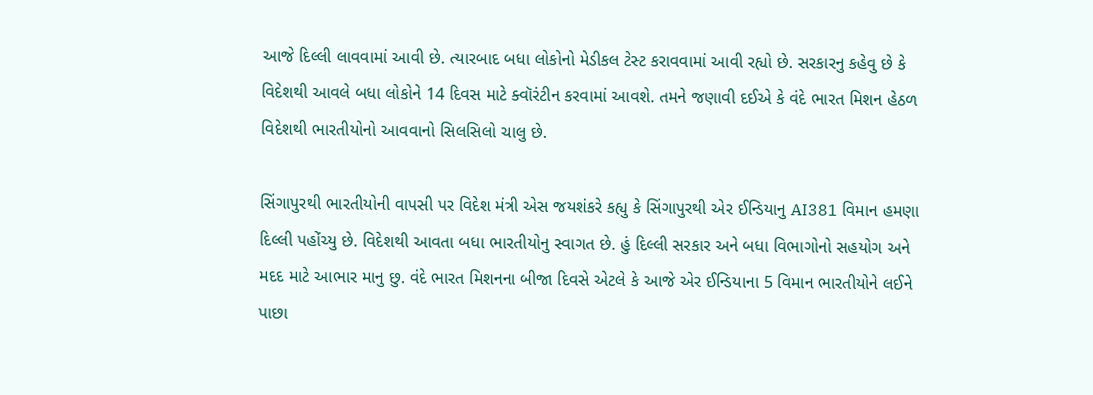આજે દિલ્લી લાવવામાં આવી છે. ત્યારબાદ બધા લોકોનો મેડીકલ ટેસ્ટ કરાવવામાં આવી રહ્યો છે. સરકારનુ કહેવુ છે કે વિદેશથી આવલે બધા લોકોને 14 દિવસ માટે ક્વૉરંટીન કરવામાં આવશે. તમને જણાવી દઈએ કે વંદે ભારત મિશન હેઠળ વિદેશથી ભારતીયોનો આવવાનો સિલસિલો ચાલુ છે.

સિંગાપુરથી ભારતીયોની વાપસી પર વિદેશ મંત્રી એસ જયશંકરે કહ્યુ કે સિંગાપુરથી એર ઈન્ડિયાનુ AI381 વિમાન હમણા દિલ્લી પહોંચ્યુ છે. વિદેશથી આવતા બધા ભારતીયોનુ સ્વાગત છે. હું દિલ્લી સરકાર અને બધા વિભાગોનો સહયોગ અને મદદ માટે આભાર માનુ છુ. વંદે ભારત મિશનના બીજા દિવસે એટલે કે આજે એર ઈન્ડિયાના 5 વિમાન ભારતીયોને લઈને પાછા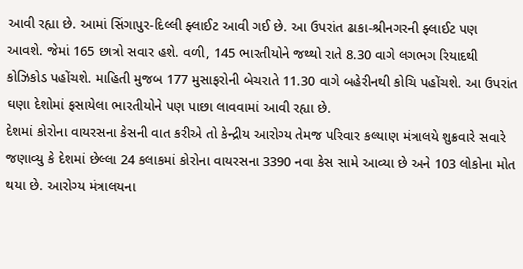આવી રહ્યા છે. આમાં સિંગાપુર-દિલ્લી ફ્લાઈટ આવી ગઈ છે. આ ઉપરાંત ઢાકા-શ્રીનગરની ફ્લાઈટ પણ આવશે. જેમાં 165 છાત્રો સવાર હશે. વળી, 145 ભારતીયોને જથ્થો રાતે 8.30 વાગે લગભગ રિયાદથી કોઝિકોડ પહોંચશે. માહિતી મુજબ 177 મુસાફરોની બેચરાતે 11.30 વાગે બહેરીનથી કોચિ પહોંચશે. આ ઉપરાંત ઘણા દેશોમાં ફસાયેલા ભારતીયોને પણ પાછા લાવવામાં આવી રહ્યા છે.
દેશમાં કોરોના વાયરસના કેસની વાત કરીએ તો કેન્દ્રીય આરોગ્ય તેમજ પરિવાર કલ્યાણ મંત્રાલયે શુક્રવારે સવારે જણાવ્યુ કે દેશમાં છેલ્લા 24 કલાકમાં કોરોના વાયરસના 3390 નવા કેસ સામે આવ્યા છે અને 103 લોકોના મોત થયા છે. આરોગ્ય મંત્રાલયના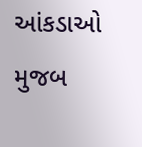આંકડાઓ મુજબ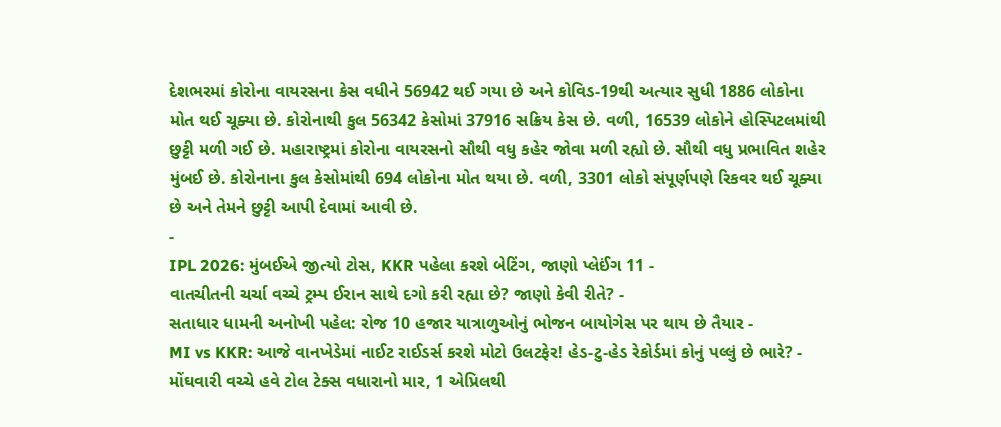દેશભરમાં કોરોના વાયરસના કેસ વધીને 56942 થઈ ગયા છે અને કોવિડ-19થી અત્યાર સુધી 1886 લોકોના મોત થઈ ચૂક્યા છે. કોરોનાથી કુલ 56342 કેસોમાં 37916 સક્રિય કેસ છે. વળી, 16539 લોકોને હોસ્પિટલમાંથી છુટ્ટી મળી ગઈ છે. મહારાષ્ટ્રમાં કોરોના વાયરસનો સૌથી વધુ કહેર જોવા મળી રહ્યો છે. સૌથી વધુ પ્રભાવિત શહેર મુંબઈ છે. કોરોનાના કુલ કેસોમાંથી 694 લોકોના મોત થયા છે. વળી, 3301 લોકો સંપૂર્ણપણે રિકવર થઈ ચૂક્યા છે અને તેમને છુટ્ટી આપી દેવામાં આવી છે.
-
IPL 2026: મુંબઈએ જીત્યો ટોસ, KKR પહેલા કરશે બેટિંગ, જાણો પ્લેઈંગ 11 -
વાતચીતની ચર્ચા વચ્ચે ટ્રમ્પ ઈરાન સાથે દગો કરી રહ્યા છે? જાણો કેવી રીતે? -
સતાધાર ધામની અનોખી પહેલ: રોજ 10 હજાર યાત્રાળુઓનું ભોજન બાયોગેસ પર થાય છે તૈયાર -
MI vs KKR: આજે વાનખેડેમાં નાઈટ રાઈડર્સ કરશે મોટો ઉલટફેર! હેડ-ટુ-હેડ રેકોર્ડમાં કોનું પલ્લું છે ભારે? -
મોંઘવારી વચ્ચે હવે ટોલ ટેક્સ વધારાનો માર, 1 એપ્રિલથી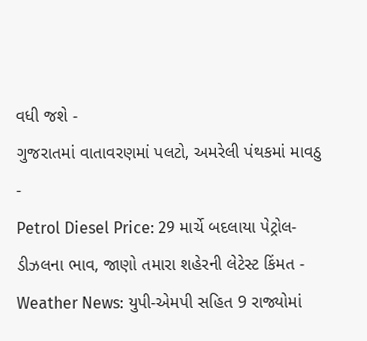વધી જશે -
ગુજરાતમાં વાતાવરણમાં પલટો, અમરેલી પંથકમાં માવઠુ -
Petrol Diesel Price: 29 માર્ચે બદલાયા પેટ્રોલ-ડીઝલના ભાવ, જાણો તમારા શહેરની લેટેસ્ટ કિંમત -
Weather News: યુપી-એમપી સહિત 9 રાજ્યોમાં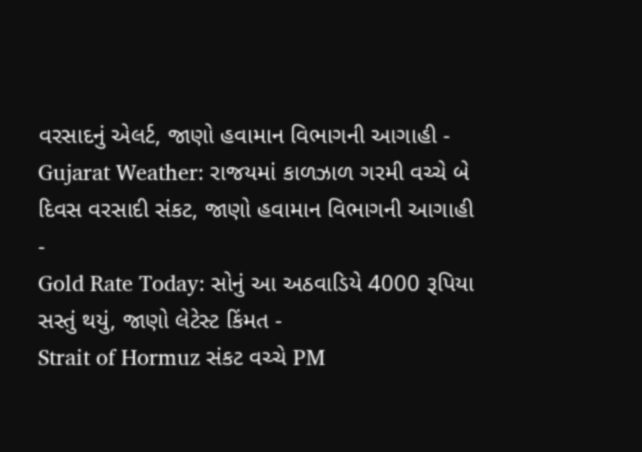વરસાદનું એલર્ટ, જાણો હવામાન વિભાગની આગાહી -
Gujarat Weather: રાજયમાં કાળઝાળ ગરમી વચ્ચે બે દિવસ વરસાદી સંકટ, જાણો હવામાન વિભાગની આગાહી -
Gold Rate Today: સોનું આ અઠવાડિયે 4000 રૂપિયા સસ્તું થયું, જાણો લેટેસ્ટ કિંમત -
Strait of Hormuz સંકટ વચ્ચે PM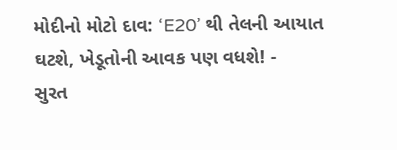મોદીનો મોટો દાવ: ‘E20’ થી તેલની આયાત ઘટશે, ખેડૂતોની આવક પણ વધશે! -
સુરત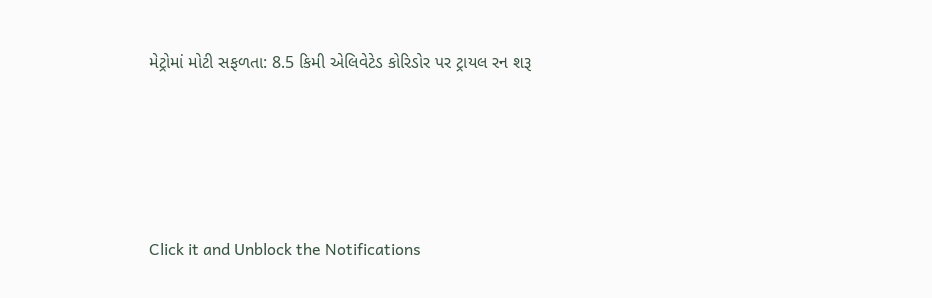મેટ્રોમાં મોટી સફળતા: 8.5 કિમી એલિવેટેડ કોરિડોર પર ટ્રાયલ રન શરૂ






Click it and Unblock the Notifications